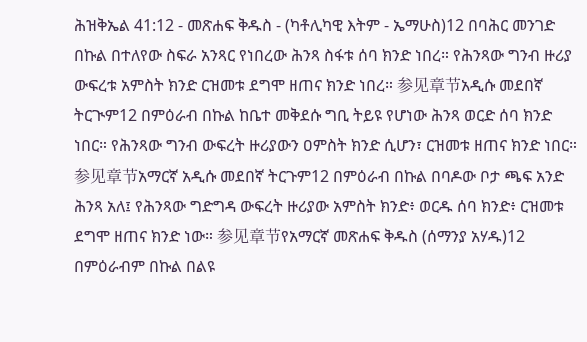ሕዝቅኤል 41:12 - መጽሐፍ ቅዱስ - (ካቶሊካዊ እትም - ኤማሁስ)12 በባሕር መንገድ በኩል በተለየው ስፍራ አንጻር የነበረው ሕንጻ ስፋቱ ሰባ ክንድ ነበረ። የሕንጻው ግንብ ዙሪያ ውፍረቱ አምስት ክንድ ርዝመቱ ደግሞ ዘጠና ክንድ ነበረ። 参见章节አዲሱ መደበኛ ትርጒም12 በምዕራብ በኩል ከቤተ መቅደሱ ግቢ ትይዩ የሆነው ሕንጻ ወርድ ሰባ ክንድ ነበር። የሕንጻው ግንብ ውፍረት ዙሪያውን ዐምስት ክንድ ሲሆን፣ ርዝመቱ ዘጠና ክንድ ነበር። 参见章节አማርኛ አዲሱ መደበኛ ትርጉም12 በምዕራብ በኩል በባዶው ቦታ ጫፍ አንድ ሕንጻ አለ፤ የሕንጻው ግድግዳ ውፍረት ዙሪያው አምስት ክንድ፥ ወርዱ ሰባ ክንድ፥ ርዝመቱ ደግሞ ዘጠና ክንድ ነው። 参见章节የአማርኛ መጽሐፍ ቅዱስ (ሰማንያ አሃዱ)12 በምዕራብም በኩል በልዩ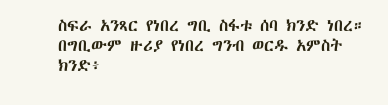ስፍራ አንጻር የነበረ ግቢ ስፋቱ ሰባ ክንድ ነበረ። በግቢውም ዙሪያ የነበረ ግንብ ወርዱ አምስት ክንድ፥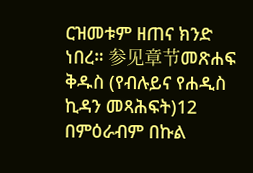ርዝመቱም ዘጠና ክንድ ነበረ። 参见章节መጽሐፍ ቅዱስ (የብሉይና የሐዲስ ኪዳን መጻሕፍት)12 በምዕራብም በኩል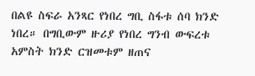በልዩ ስፍራ አንጻር የነበረ ግቢ ስፋቱ ሰባ ክንድ ነበረ። በግቢውም ዙሪያ የነበረ ግንብ ውፍረቱ አምስት ክንድ ርዝመቱም ዘጠና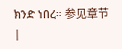ክንድ ነበረ። 参见章节 |